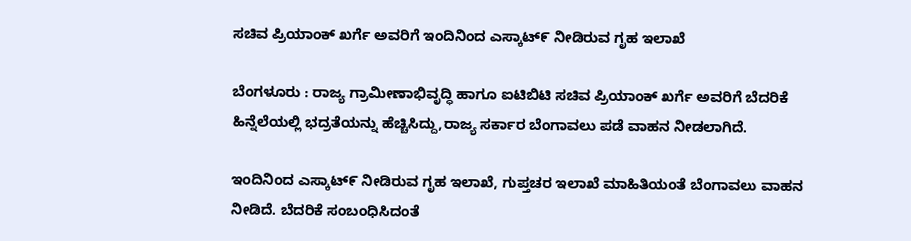ಸಚಿವ ಪ್ರಿಯಾಂಕ್ ಖರ್ಗೆ ಅವರಿಗೆ ಇಂದಿನಿಂದ ಎಸ್ಕಾಟ್೯ ನೀಡಿರುವ ಗೃಹ ಇಲಾಖೆ

ಬೆಂಗಳೂರು : ರಾಜ್ಯ ಗ್ರಾಮೀಣಾಭಿವೃದ್ಧಿ ಹಾಗೂ ಐಟಿಬಿಟಿ ಸಚಿವ ಪ್ರಿಯಾಂಕ್ ಖರ್ಗೆ ಅವರಿಗೆ ಬೆದರಿಕೆ ಹಿನ್ನೆಲೆಯಲ್ಲಿ ಭದ್ರತೆಯನ್ನು ಹೆಚ್ಚಿಸಿದ್ದು,ರಾಜ್ಯ ಸರ್ಕಾರ ಬೆಂಗಾವಲು ಪಡೆ ವಾಹನ ನೀಡಲಾಗಿದೆ.

ಇಂದಿನಿಂದ ಎಸ್ಕಾಟ್೯ ನೀಡಿರುವ ಗೃಹ ಇಲಾಖೆ, ಗುಪ್ತಚರ ಇಲಾಖೆ ಮಾಹಿತಿಯಂತೆ ಬೆಂಗಾವಲು ವಾಹನ ನೀಡಿದೆ. ಬೆದರಿಕೆ‌ ಸಂಬಂಧಿಸಿದಂತೆ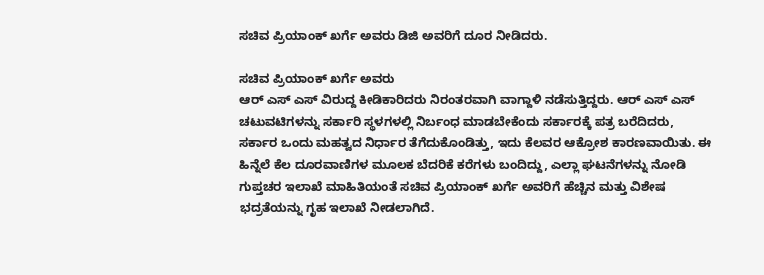ಸಚಿವ ಪ್ರಿಯಾಂಕ್ ಖರ್ಗೆ ಅವರು ಡಿಜಿ ಅವರಿಗೆ ದೂರ ನೀಡಿದರು.

ಸಚಿವ ಪ್ರಿಯಾಂಕ್ ಖರ್ಗೆ ಅವರು
ಆರ್ ಎಸ್ ಎಸ್ ವಿರುದ್ದ ಕೀಡಿಕಾರಿದರು ನಿರಂತರವಾಗಿ ವಾಗ್ದಾಳಿ ನಡೆಸುತ್ತಿದ್ದರು. ಆರ್ ಎಸ್ ಎಸ್ ಚಟುವಟಿಗಳನ್ನು ಸರ್ಕಾರಿ ಸ್ಥಳಗಳಲ್ಲಿ ನಿರ್ಬಂಧ ಮಾಡಬೇಕೆಂದು ಸರ್ಕಾರಕ್ಕೆ ಪತ್ರ ಬರೆದಿದರು, ಸರ್ಕಾರ ಒಂದು ಮಹತ್ವದ ನಿರ್ಧಾರ ತೆಗೆದುಕೊಂಡಿತ್ತು, ಇದು ಕೆಲವರ ಆಕ್ರೋಶ ಕಾರಣವಾಯಿತು. ಈ ಹಿನ್ನೆಲೆ ಕೆಲ ದೂರವಾಣಿಗಳ ಮೂಲಕ ಬೆದರಿಕೆ ಕರೆಗಳು ಬಂದಿದ್ದು, ಎಲ್ಲಾ ಘಟನೆಗಳನ್ನು ನೋಡಿ ಗುಪ್ತಚರ ಇಲಾಖೆ ಮಾಹಿತಿಯಂತೆ ಸಚಿವ ಪ್ರಿಯಾಂಕ್ ಖರ್ಗೆ ಅವರಿಗೆ ಹೆಚ್ಚಿನ ಮತ್ತು ವಿಶೇಷ ಭದ್ರತೆಯನ್ನು ಗೃಹ ಇಲಾಖೆ ನೀಡಲಾಗಿದೆ.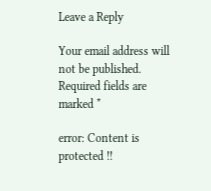Leave a Reply

Your email address will not be published. Required fields are marked *

error: Content is protected !!